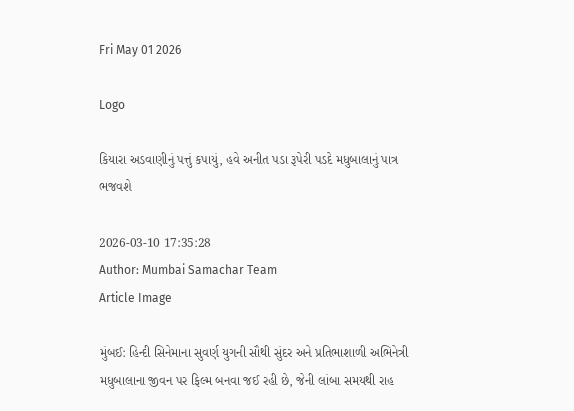Fri May 01 2026

Logo

કિયારા અડવાણીનું પત્તું કપાયું, હવે અનીત પડા રૂપેરી પડદે મધુબાલાનું પાત્ર ભજવશે

2026-03-10 17:35:28
Author: Mumbai Samachar Team
Article Image

મુંબઈ: હિન્દી સિનેમાના સુવર્ણ યુગની સૌથી સુંદર અને પ્રતિભાશાળી અભિનેત્રી મધુબાલાના જીવન પર ફિલ્મ બનવા જઈ રહી છે, જેની લાંબા સમયથી રાહ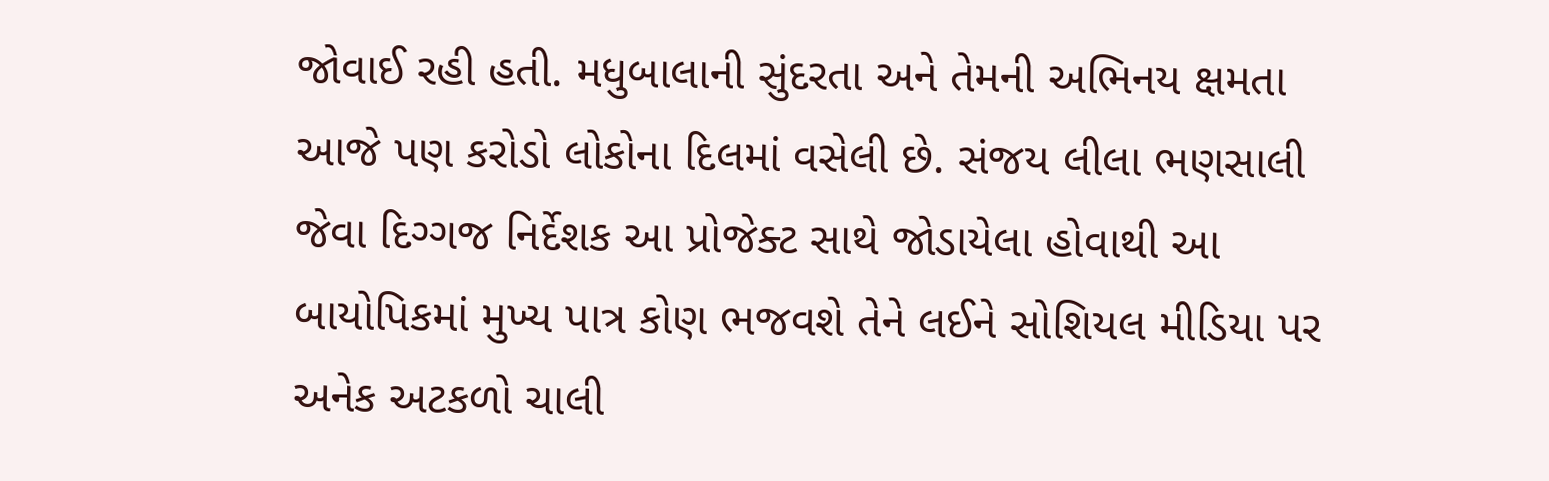જોવાઈ રહી હતી. મધુબાલાની સુંદરતા અને તેમની અભિનય ક્ષમતા આજે પણ કરોડો લોકોના દિલમાં વસેલી છે. સંજય લીલા ભણસાલી જેવા દિગ્ગજ નિર્દેશક આ પ્રોજેક્ટ સાથે જોડાયેલા હોવાથી આ બાયોપિકમાં મુખ્ય પાત્ર કોણ ભજવશે તેને લઈને સોશિયલ મીડિયા પર અનેક અટકળો ચાલી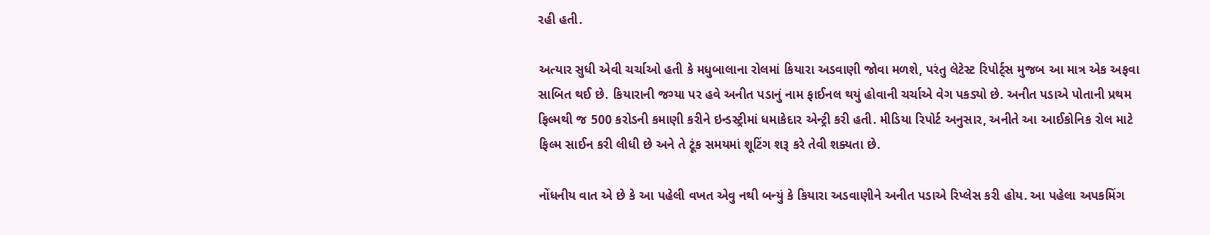રહી હતી.

અત્યાર સુધી એવી ચર્ચાઓ હતી કે મધુબાલાના રોલમાં કિયારા અડવાણી જોવા મળશે, પરંતુ લેટેસ્ટ રિપોર્ટ્સ મુજબ આ માત્ર એક અફવા સાબિત થઈ છે. કિયારાની જગ્યા પર હવે અનીત પડાનું નામ ફાઈનલ થયું હોવાની ચર્ચાએ વેગ પકડ્યો છે. અનીત પડાએ પોતાની પ્રથમ ફિલ્મથી જ 500 કરોડની કમાણી કરીને ઇન્ડસ્ટ્રીમાં ધમાકેદાર એન્ટ્રી કરી હતી. મીડિયા રિપોર્ટ અનુસાર, અનીતે આ આઈકોનિક રોલ માટે ફિલ્મ સાઈન કરી લીધી છે અને તે ટૂંક સમયમાં શૂટિંગ શરૂ કરે તેવી શક્યતા છે.

નોંધનીય વાત એ છે કે આ પહેલી વખત એવુ નથી બન્યું કે કિયારા અડવાણીને અનીત પડાએ રિપ્લેસ કરી હોય. આ પહેલા અપકમિંગ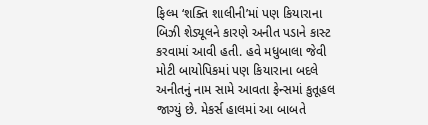ફિલ્મ ‘શક્તિ શાલીની’માં પણ કિયારાના બિઝી શેડ્યૂલને કારણે અનીત પડાને કાસ્ટ કરવામાં આવી હતી. હવે મધુબાલા જેવી મોટી બાયોપિકમાં પણ કિયારાના બદલે અનીતનું નામ સામે આવતા ફેન્સમાં કુતૂહલ જાગ્યું છે. મેકર્સ હાલમાં આ બાબતે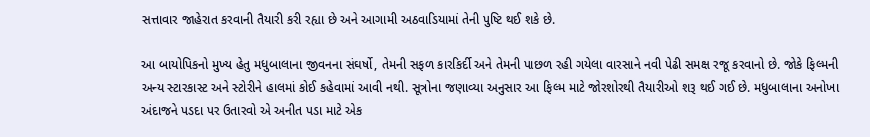સત્તાવાર જાહેરાત કરવાની તૈયારી કરી રહ્યા છે અને આગામી અઠવાડિયામાં તેની પુષ્ટિ થઈ શકે છે.

આ બાયોપિકનો મુખ્ય હેતુ મધુબાલાના જીવનના સંઘર્ષો, તેમની સફળ કારકિર્દી અને તેમની પાછળ રહી ગયેલા વારસાને નવી પેઢી સમક્ષ રજૂ કરવાનો છે. જોકે ફિલ્મની અન્ય સ્ટારકાસ્ટ અને સ્ટોરીને હાલમાં કોઈ કહેવામાં આવી નથી. સૂત્રોના જણાવ્યા અનુસાર આ ફિલ્મ માટે જોરશોરથી તૈયારીઓ શરૂ થઈ ગઈ છે. મધુબાલાના અનોખા અંદાજને પડદા પર ઉતારવો એ અનીત પડા માટે એક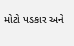મોટો પડકાર અને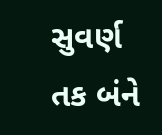સુવર્ણ તક બંને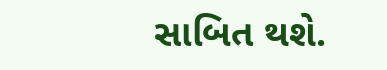સાબિત થશે.